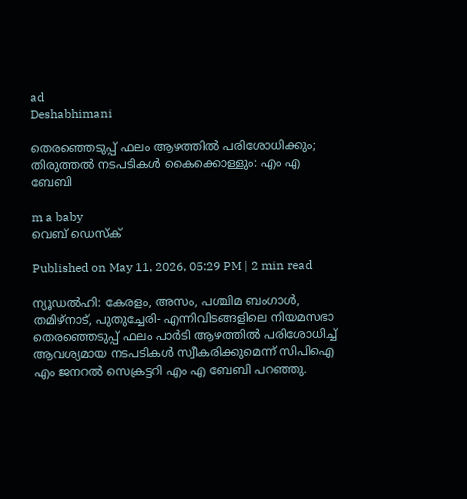ad
Deshabhimani

തെരഞ്ഞെടുപ്പ് ഫലം ആഴത്തിൽ പരിശോധിക്കും; തിരുത്തൽ നടപടികൾ കൈക്കൊള്ളും: എം എ ബേബി

m a baby
വെബ് ഡെസ്ക്

Published on May 11, 2026, 05:29 PM | 2 min read

ന്യൂഡൽഹി: കേരളം, അസം, പശ്ചിമ ബംഗാൾ, തമിഴ്നാട്, പുതുച്ചേരി- എന്നിവിടങ്ങളിലെ നിയമസഭാ തെരഞ്ഞെടുപ്പ് ഫലം പാർടി ആഴത്തിൽ പരിശോധിച്ച് ആവശ്യമായ നടപടികൾ സ്വീകരിക്കുമെന്ന് സിപിഐ എം ജനറൽ സെക്രട്ടറി എം എ ബേബി പറഞ്ഞു.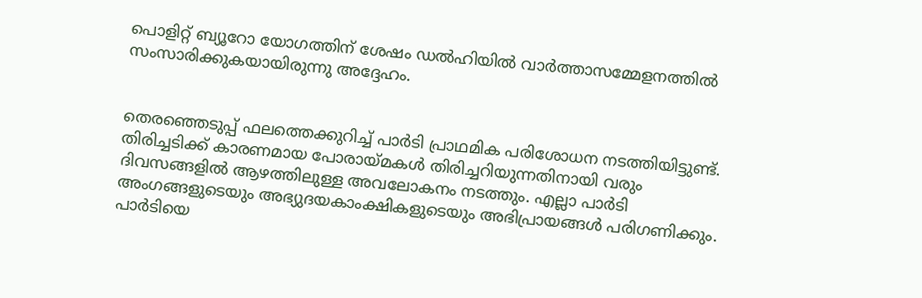പൊളിറ്റ് ബ്യൂറോ യോഗത്തിന് ശേഷം ഡൽഹിയിൽ വാർത്താസമ്മേളനത്തിൽ സംസാരിക്കുകയായിരുന്നു അദ്ദേഹം.


തെരഞ്ഞെടുപ്പ് ഫലത്തെക്കുറിച്ച് പാർടി പ്രാഥമിക പരിശോധന നടത്തിയിട്ടുണ്ട്. തിരിച്ചടിക്ക് കാരണമായ പോരായ്മകൾ തിരിച്ചറിയുന്നതിനായി വരും ദിവസങ്ങളിൽ ആഴത്തിലുള്ള അവലോകനം നടത്തും. എല്ലാ പാർടി അംഗങ്ങളുടെയും അഭ്യുദയകാംക്ഷികളുടെയും അഭിപ്രായങ്ങൾ പരിഗണിക്കും. പാർടിയെ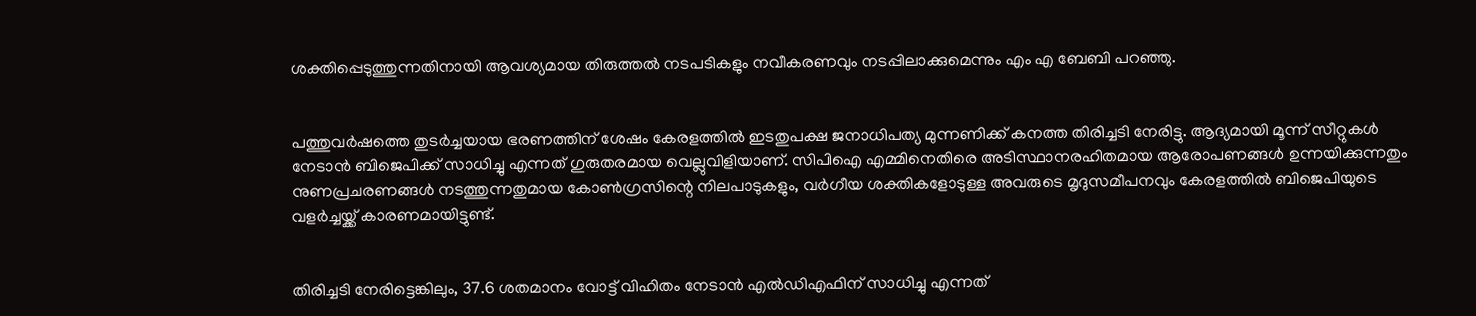ശക്തിപ്പെടുത്തുന്നതിനായി ആവശ്യമായ തിരുത്തൽ നടപടികളും നവീകരണവും നടപ്പിലാക്കുമെന്നും എം എ ബേബി പറഞ്ഞു.


പത്തുവർഷത്തെ തുടർച്ചയായ ഭരണത്തിന് ശേഷം കേരളത്തിൽ ഇടതുപക്ഷ ജനാധിപത്യ മുന്നണിക്ക് കനത്ത തിരിച്ചടി നേരിട്ടു. ആദ്യമായി മൂന്ന് സീറ്റുകൾ നേടാൻ ബിജെപിക്ക് സാധിച്ചു എന്നത് ഗുരുതരമായ വെല്ലുവിളിയാണ്. സിപിഐ എമ്മിനെതിരെ അടിസ്ഥാനരഹിതമായ ആരോപണങ്ങൾ ഉന്നയിക്കുന്നതും നുണപ്രചരണങ്ങൾ നടത്തുന്നതുമായ കോൺഗ്രസിന്റെ നിലപാടുകളും, വർഗീയ ശക്തികളോടുള്ള അവരുടെ മൃദുസമീപനവും കേരളത്തിൽ ബിജെപിയുടെ വളർച്ചയ്ക്ക് കാരണമായിട്ടുണ്ട്.


തിരിച്ചടി നേരിട്ടെങ്കിലും, 37.6 ശതമാനം വോട്ട് വിഹിതം നേടാൻ എൽഡിഎഫിന് സാധിച്ചു എന്നത്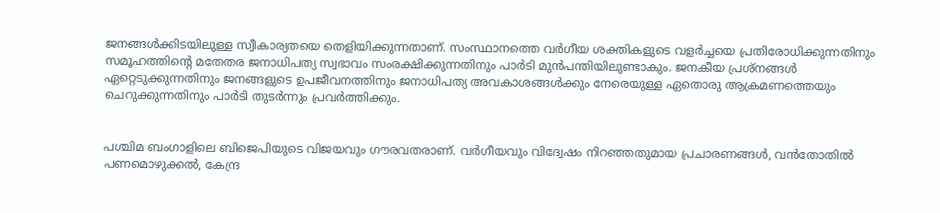ജനങ്ങൾക്കിടയിലുള്ള സ്വീകാര്യതയെ തെളിയിക്കുന്നതാണ്. സംസ്ഥാനത്തെ വർഗീയ ശക്തികളുടെ വളർച്ചയെ പ്രതിരോധിക്കുന്നതിനും സമൂഹത്തിന്റെ മതേതര ജനാധിപത്യ സ്വഭാവം സംരക്ഷിക്കുന്നതിനും പാർടി മുൻപന്തിയിലുണ്ടാകും. ജനകീയ പ്രശ്നങ്ങൾ ഏറ്റെടുക്കുന്നതിനും ജനങ്ങളുടെ ഉപജീവനത്തിനും ജനാധിപത്യ അവകാശങ്ങൾക്കും നേരെയുള്ള ഏതൊരു ആക്രമണത്തെയും ചെറുക്കുന്നതിനും പാർടി തുടർന്നും പ്രവർത്തിക്കും.


പശ്ചിമ ബംഗാളിലെ ബിജെപിയുടെ വിജയവും ഗൗരവതരാണ്. വർഗീയവും വിദ്വേഷം നിറഞ്ഞതുമായ പ്രചാരണങ്ങൾ, വൻതോതിൽ പണമൊഴുക്കൽ, കേന്ദ്ര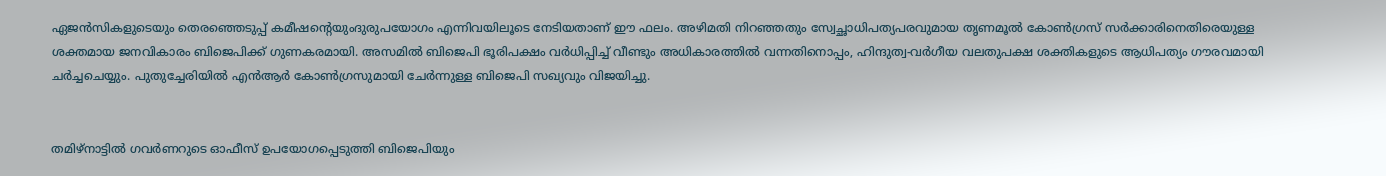ഏജൻസികളുടെയും തെരഞ്ഞെടുപ്പ് കമീഷന്റെയുംദുരുപയോഗം എന്നിവയിലൂടെ നേടിയതാണ് ഈ ഫലം. അഴിമതി നിറഞ്ഞതും സ്വേച്ഛാധിപത്യപരവുമായ തൃണമൂൽ കോൺഗ്രസ് സർക്കാരിനെതിരെയുള്ള ശക്തമായ ജനവികാരം ബിജെപിക്ക് ഗുണകരമായി. അസമിൽ ബിജെപി ഭൂരിപക്ഷം വർധിപ്പിച്ച് വീണ്ടും അധികാരത്തിൽ വന്നതിനൊപ്പം, ഹിന്ദുത്വ-വർഗീയ വലതുപക്ഷ ശക്തികളുടെ ആധിപത്യം ഗൗരവമായി ചർച്ചചെയ്യും. പുതുച്ചേരിയിൽ എൻആർ കോൺഗ്രസുമായി ചേർന്നുള്ള ബിജെപി സഖ്യവും വിജയിച്ചു.


തമിഴ്‌നാട്ടിൽ ഗവർണറുടെ ഓഫീസ് ഉപയോഗപ്പെടുത്തി ബിജെപിയും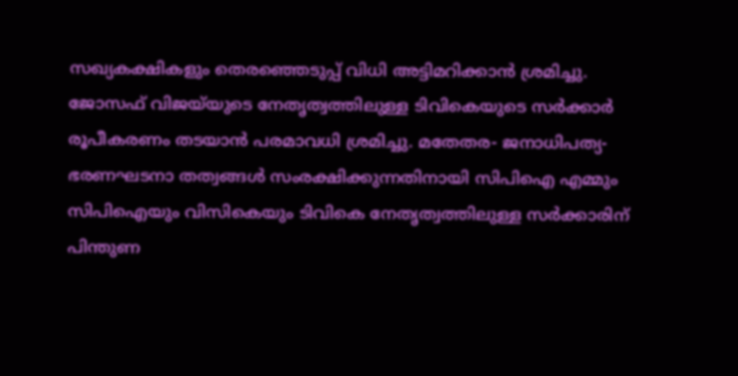സഖ്യകക്ഷികളും തെരഞ്ഞെടുപ്പ് വിധി അട്ടിമറിക്കാൻ ശ്രമിച്ചു. ജോസഫ് വിജയ്‍യുടെ നേതൃത്വത്തിലുള്ള ടിവികെയുടെ സർക്കാർ രൂപീകരണം തടയാൻ പരമാവധി ശ്രമിച്ചു. മതേതര- ജനാധിപത്യ- ഭരണഘടനാ തത്വങ്ങൾ സംരക്ഷിക്കുന്നതിനായി സിപിഐ എമ്മും സിപിഐയും വിസികെയും ടിവികെ നേതൃത്വത്തിലുള്ള സർക്കാരിന് പിന്തുണ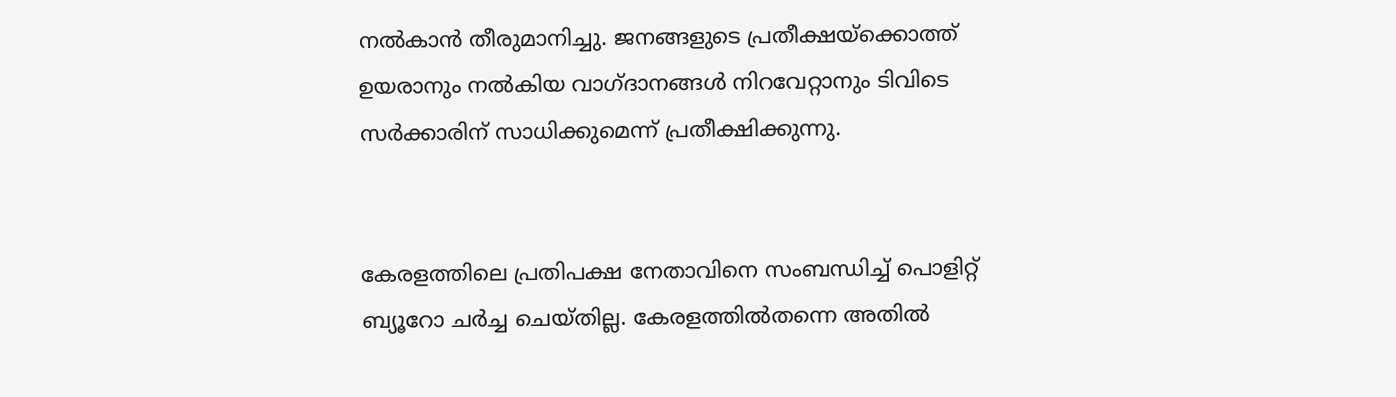നൽകാൻ തീരുമാനിച്ചു. ജനങ്ങളുടെ പ്രതീക്ഷയ്ക്കൊത്ത് ഉയരാനും നൽകിയ വാഗ്ദാനങ്ങൾ നിറവേറ്റാനും ടിവിടെ സർക്കാരിന് സാധിക്കുമെന്ന് പ്രതീക്ഷിക്കുന്നു.


കേരളത്തിലെ പ്രതിപക്ഷ നേതാവിനെ സംബന്ധിച്ച് പൊളിറ്റ് ബ്യൂറോ ചർച്ച ചെയ്തില്ല. കേരളത്തിൽതന്നെ അതിൽ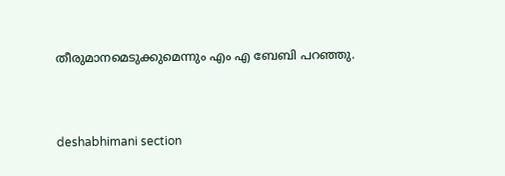തീരുമാനമെടുക്കുമെന്നും എം എ ബേബി പറഞ്ഞു.



deshabhimani section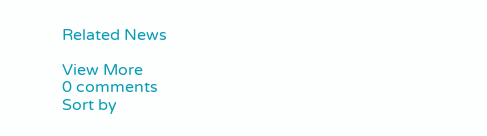Related News

View More
0 comments
Sort by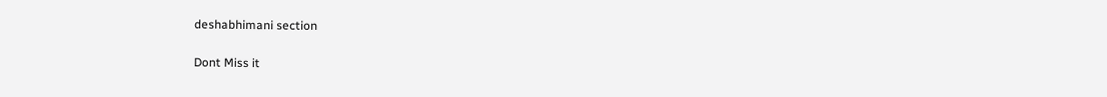deshabhimani section

Dont Miss it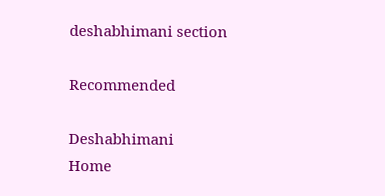deshabhimani section

Recommended

Deshabhimani
Home